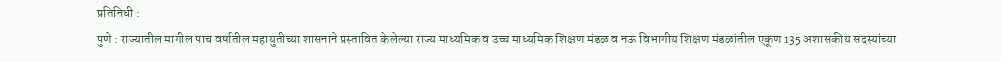प्रतिनिधी :
पुणे : राज्यातील मागील पाच वर्षातील महायुतीच्या शासनाने प्रस्तावित केलेल्या राज्य माध्यमिक व उच्च माध्यमिक शिक्षण मंडळ व नऊ विभागीय शिक्षण मंडळांतील एकूण 135 अशासकीय सदस्यांच्या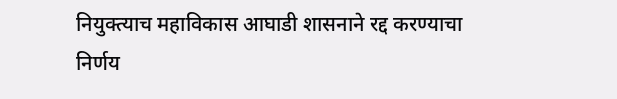नियुक्त्याच महाविकास आघाडी शासनाने रद्द करण्याचा निर्णय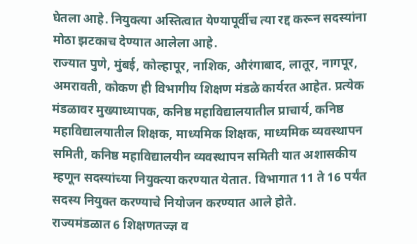घेतला आहे. नियुक्त्या अस्तित्वात येण्यापूर्वीच त्या रद्द करून सदस्यांना मोठा झटकाच देण्यात आलेला आहे.
राज्यात पुणे, मुंबई, कोल्हापूर, नाशिक, औरंगाबाद, लातूर, नागपूर, अमरावती, कोकण ही विभागीय शिक्षण मंडळे कार्यरत आहेत. प्रत्येक मंडळावर मुख्याध्यापक, कनिष्ठ महाविद्यालयातील प्राचार्य, कनिष्ठ महाविद्यालयातील शिक्षक, माध्यमिक शिक्षक, माध्यमिक व्यवस्थापन समिती, कनिष्ठ महाविद्यालयीन व्यवस्थापन समिती यात अशासकीय म्हणून सदस्यांच्या नियुक्त्या करण्यात येतात. विभागात 11 ते 16 पर्यंत सदस्य नियुक्त करण्याचे नियोजन करण्यात आले होते.
राज्यमंडळात 6 शिक्षणतज्ज्ञ व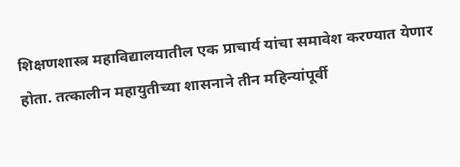शिक्षणशास्त्र महाविद्यालयातील एक प्राचार्य यांचा समावेश करण्यात येणार होता. तत्कालीन महायुतीच्या शासनाने तीन महिन्यांपूर्वी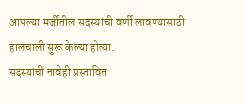आपल्या मर्जीतील सदस्यांची वर्णी लावण्यासाठी हालचाली सुरू केल्या होत्या.
सदस्यांची नावेही प्रस्तावित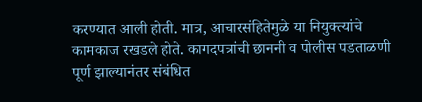करण्यात आली होती. मात्र, आचारसंहितेमुळे या नियुक्त्यांचे कामकाज रखडले होते. कागदपत्रांची छाननी व पोलीस पडताळणी पूर्ण झाल्यानंतर संबंधित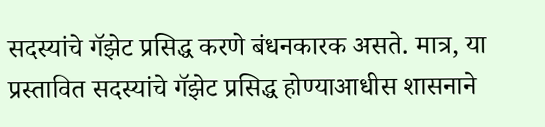सदस्यांचे गॅझेट प्रसिद्ध करणे बंधनकारक असते. मात्र, या प्रस्तावित सदस्यांचे गॅझेट प्रसिद्ध होण्याआधीस शासनाने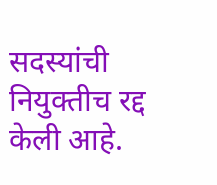सदस्यांची नियुक्तीच रद्द केली आहे.